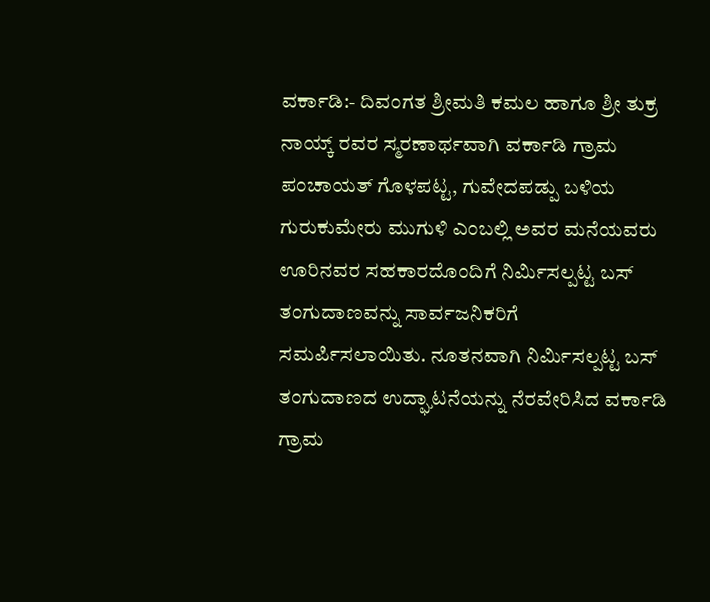ವರ್ಕಾಡಿ:- ದಿವಂಗತ ಶ್ರೀಮತಿ ಕಮಲ ಹಾಗೂ ಶ್ರೀ ತುಕ್ರ ನಾಯ್ಕ್ ರವರ ಸ್ಮರಣಾರ್ಥವಾಗಿ ವರ್ಕಾಡಿ ಗ್ರಾಮ ಪಂಚಾಯತ್ ಗೊಳಪಟ್ಟ, ಗುವೇದಪಡ್ಪು ಬಳಿಯ ಗುರುಕುಮೇರು ಮುಗುಳಿ ಎಂಬಲ್ಲಿ ಅವರ ಮನೆಯವರು ಊರಿನವರ ಸಹಕಾರದೊಂದಿಗೆ ನಿರ್ಮಿಸಲ್ಪಟ್ಟ ಬಸ್ ತಂಗುದಾಣವನ್ನು ಸಾರ್ವಜನಿಕರಿಗೆ ಸಮರ್ಪಿಸಲಾಯಿತು. ನೂತನವಾಗಿ ನಿರ್ಮಿಸಲ್ಪಟ್ಟ ಬಸ್ ತಂಗುದಾಣದ ಉದ್ಘಾಟನೆಯನ್ನು ನೆರವೇರಿಸಿದ ವರ್ಕಾಡಿ ಗ್ರಾಮ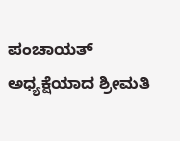ಪಂಚಾಯತ್ ಅಧ್ಯಕ್ಷೆಯಾದ ಶ್ರೀಮತಿ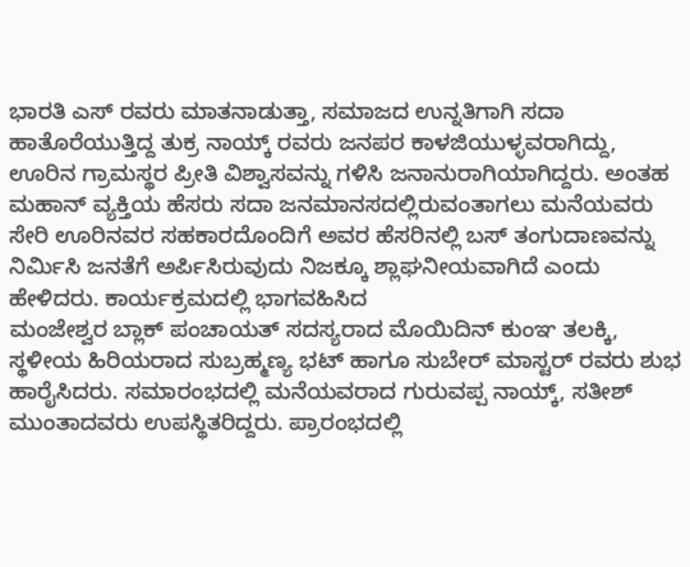ಭಾರತಿ ಎಸ್ ರವರು ಮಾತನಾಡುತ್ತಾ, ಸಮಾಜದ ಉನ್ನತಿಗಾಗಿ ಸದಾ ಹಾತೊರೆಯುತ್ತಿದ್ದ ತುಕ್ರ ನಾಯ್ಕ್ ರವರು ಜನಪರ ಕಾಳಜಿಯುಳ್ಳವರಾಗಿದ್ದು, ಊರಿನ ಗ್ರಾಮಸ್ಥರ ಪ್ರೀತಿ ವಿಶ್ವಾಸವನ್ನು ಗಳಿಸಿ ಜನಾನುರಾಗಿಯಾಗಿದ್ದರು. ಅಂತಹ ಮಹಾನ್ ವ್ಯಕ್ತಿಯ ಹೆಸರು ಸದಾ ಜನಮಾನಸದಲ್ಲಿರುವಂತಾಗಲು ಮನೆಯವರು ಸೇರಿ ಊರಿನವರ ಸಹಕಾರದೊಂದಿಗೆ ಅವರ ಹೆಸರಿನಲ್ಲಿ ಬಸ್ ತಂಗುದಾಣವನ್ನು ನಿರ್ಮಿಸಿ ಜನತೆಗೆ ಅರ್ಪಿಸಿರುವುದು ನಿಜಕ್ಕೂ ಶ್ಲಾಘನೀಯವಾಗಿದೆ ಎಂದು ಹೇಳಿದರು. ಕಾರ್ಯಕ್ರಮದಲ್ಲಿ ಭಾಗವಹಿಸಿದ
ಮಂಜೇಶ್ವರ ಬ್ಲಾಕ್ ಪಂಚಾಯತ್ ಸದಸ್ಯರಾದ ಮೊಯಿದಿನ್ ಕುಂಞ ತಲಕ್ಕಿ, ಸ್ಥಳೀಯ ಹಿರಿಯರಾದ ಸುಬ್ರಹ್ಮಣ್ಯ ಭಟ್ ಹಾಗೂ ಸುಬೇರ್ ಮಾಸ್ಟರ್ ರವರು ಶುಭ ಹಾರೈಸಿದರು. ಸಮಾರಂಭದಲ್ಲಿ ಮನೆಯವರಾದ ಗುರುವಪ್ಪ ನಾಯ್ಕ್, ಸತೀಶ್ ಮುಂತಾದವರು ಉಪಸ್ಥಿತರಿದ್ದರು. ಪ್ರಾರಂಭದಲ್ಲಿ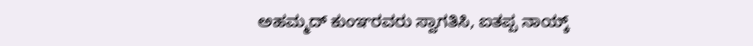ಅಹಮ್ಮದ್ ಕುಂಞರವರು ಸ್ವಾಗತಿಸಿ, ಐತಪ್ಪ ನಾಯ್ಕ್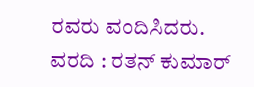ರವರು ವಂದಿಸಿದರು.
ವರದಿ : ರತನ್ ಕುಮಾರ್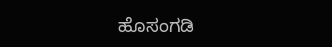ಹೊಸಂಗಡಿ